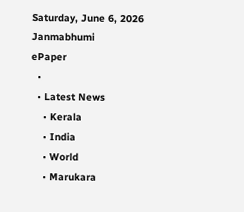Saturday, June 6, 2026
Janmabhumi
ePaper
  •
  • Latest News
    • Kerala
    • India
    • World
    • Marukara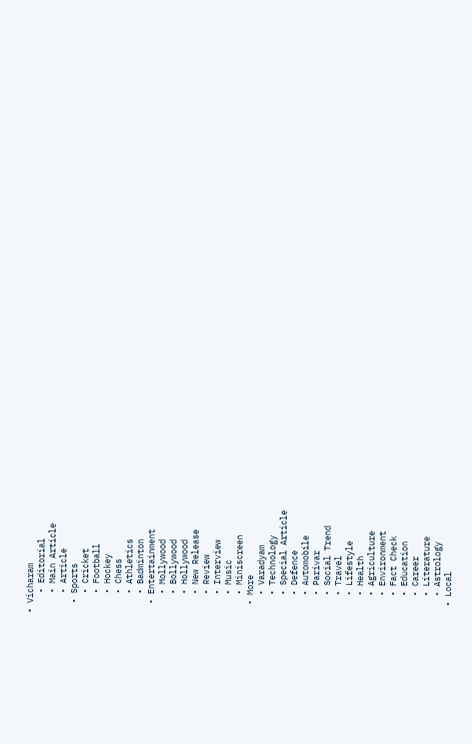• Vicharam
    • Editorial
    • Main Article
    • Article
  • Sports
    • Cricket
    • Football
    • Hockey
    • Chess
    • Athletics
    • Badminton
  • Entertainment
    • Mollywood
    • Bollywood
    • Hollywood
    • New Release
    • Review
    • Interview
    • Music
    • Miniscreen
  • More
    • Varadyam
    • Technology
    • Special Article
    • Defence
    • Automobile
    • Parivar
    • Social Trend
    • Travel
    • Lifestyle
    • Health
    • Agriculture
    • Environment
    • Fact Check
    • Education
    • Career
    • Literature
    • Astrology
  • Local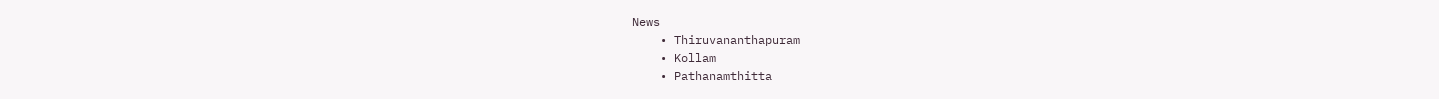News
    • Thiruvananthapuram
    • Kollam
    • Pathanamthitta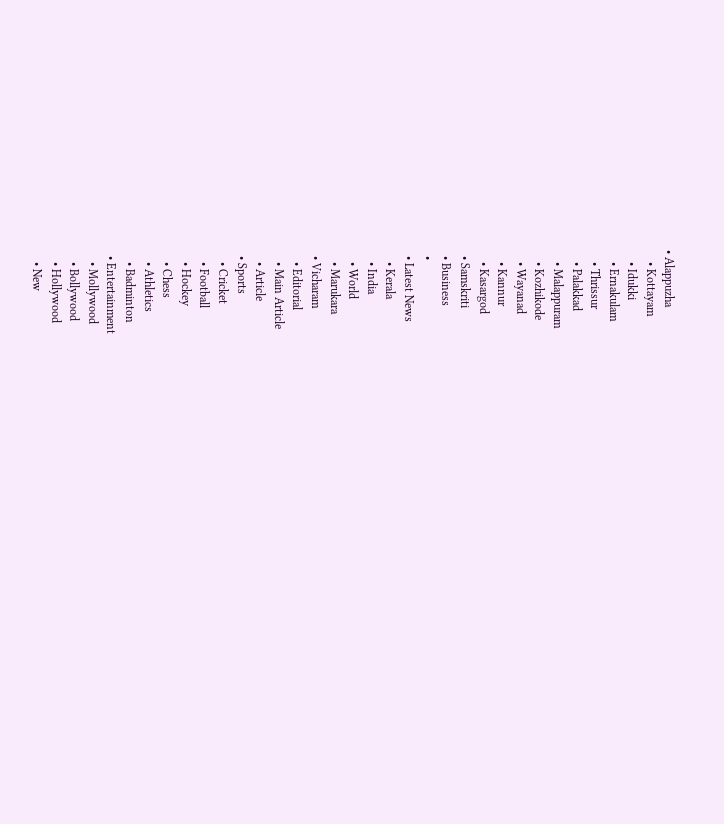• Alappuzha
    • Kottayam
    • Idukki
    • Ernakulam
    • Thrissur
    • Palakkad
    • Malappuram
    • Kozhikode
    • Wayanad
    • Kannur
    • Kasargod
  • Samskriti
  • Business
  •
  • Latest News
    • Kerala
    • India
    • World
    • Marukara
  • Vicharam
    • Editorial
    • Main Article
    • Article
  • Sports
    • Cricket
    • Football
    • Hockey
    • Chess
    • Athletics
    • Badminton
  • Entertainment
    • Mollywood
    • Bollywood
    • Hollywood
    • New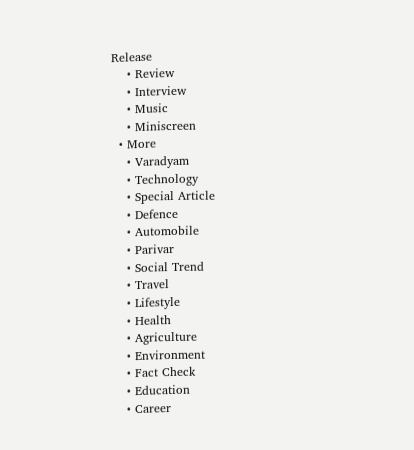Release
    • Review
    • Interview
    • Music
    • Miniscreen
  • More
    • Varadyam
    • Technology
    • Special Article
    • Defence
    • Automobile
    • Parivar
    • Social Trend
    • Travel
    • Lifestyle
    • Health
    • Agriculture
    • Environment
    • Fact Check
    • Education
    • Career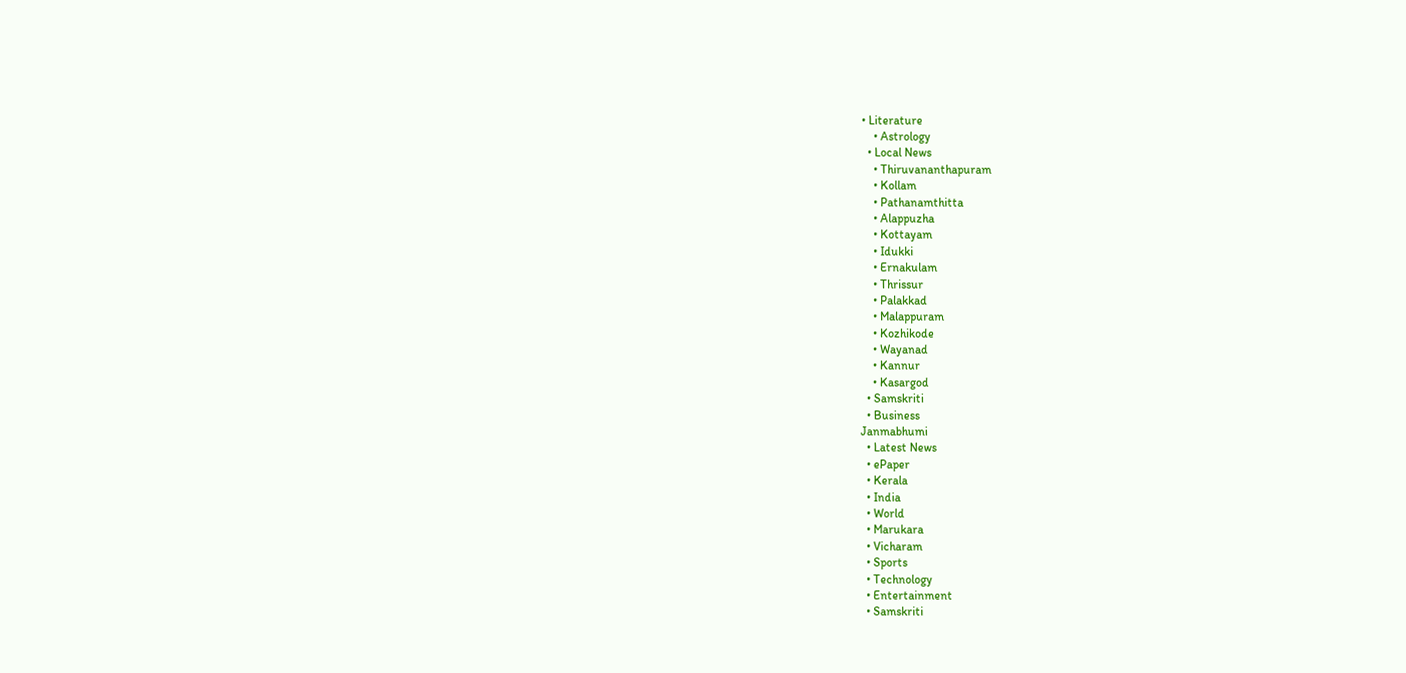• Literature
    • Astrology
  • Local News
    • Thiruvananthapuram
    • Kollam
    • Pathanamthitta
    • Alappuzha
    • Kottayam
    • Idukki
    • Ernakulam
    • Thrissur
    • Palakkad
    • Malappuram
    • Kozhikode
    • Wayanad
    • Kannur
    • Kasargod
  • Samskriti
  • Business
Janmabhumi
  • Latest News
  • ePaper
  • Kerala
  • India
  • World
  • Marukara
  • Vicharam
  • Sports
  • Technology
  • Entertainment
  • Samskriti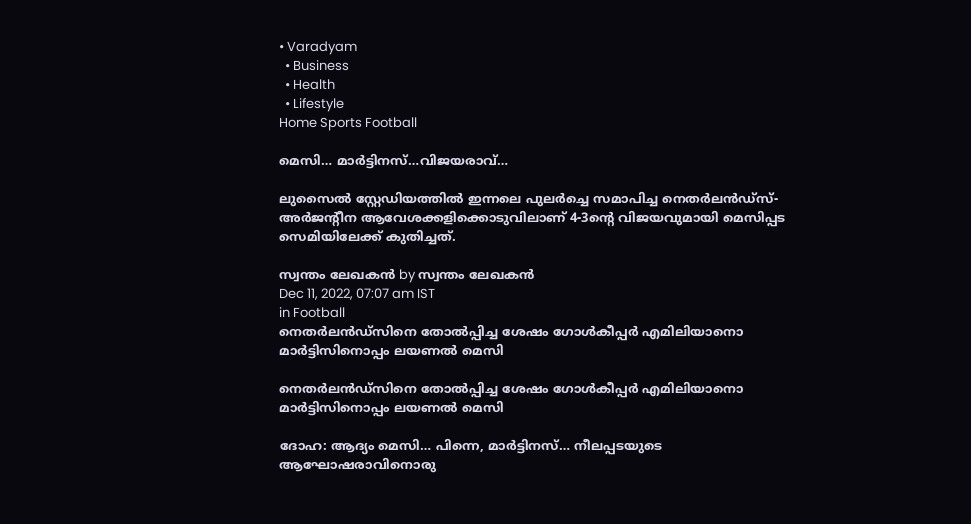• Varadyam
  • Business
  • Health
  • Lifestyle
Home Sports Football

മെസി… മാര്‍ട്ടിനസ്…വിജയരാവ്…

ലുസൈല്‍ സ്റ്റേഡിയത്തില്‍ ഇന്നലെ പുലര്‍ച്ചെ സമാപിച്ച നെതര്‍ലന്‍ഡ്സ്-അര്‍ജന്റീന ആവേശക്കളിക്കൊടുവിലാണ് 4-3ന്റെ വിജയവുമായി മെസിപ്പട സെമിയിലേക്ക് കുതിച്ചത്.

സ്വന്തം ലേഖകന്‍ by സ്വന്തം ലേഖകന്‍
Dec 11, 2022, 07:07 am IST
in Football
നെതര്‍ലന്‍ഡ്‌സിനെ തോല്‍പ്പിച്ച ശേഷം ഗോള്‍കീപ്പര്‍ എമിലിയാനൊ മാര്‍ട്ടിസിനൊപ്പം ലയണല്‍ മെസി

നെതര്‍ലന്‍ഡ്‌സിനെ തോല്‍പ്പിച്ച ശേഷം ഗോള്‍കീപ്പര്‍ എമിലിയാനൊ മാര്‍ട്ടിസിനൊപ്പം ലയണല്‍ മെസി

ദോഹ: ആദ്യം മെസി… പിന്നെ, മാര്‍ട്ടിനസ്… നീലപ്പടയുടെ ആഘോഷരാവിനൊരു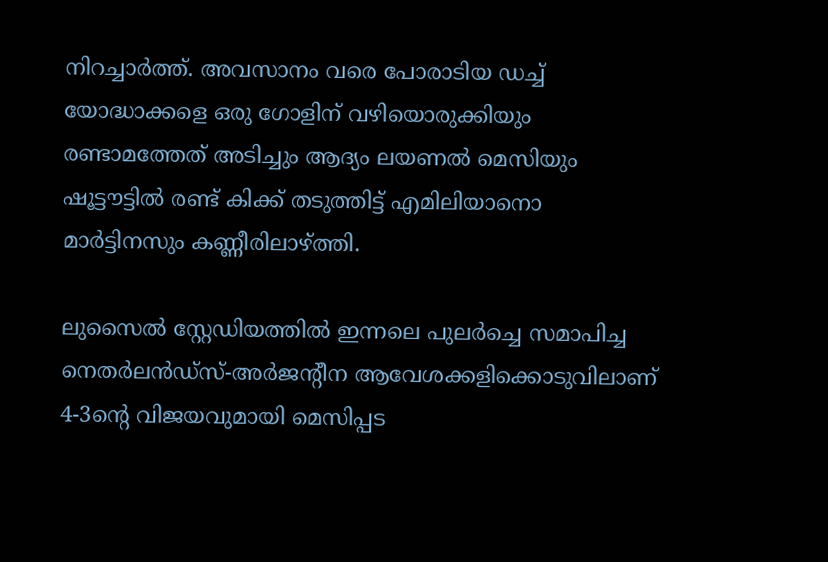നിറച്ചാര്‍ത്ത്. അവസാനം വരെ പോരാടിയ ഡച്ച് യോദ്ധാക്കളെ ഒരു ഗോളിന് വഴിയൊരുക്കിയും രണ്ടാമത്തേത് അടിച്ചും ആദ്യം ലയണല്‍ മെസിയും ഷൂട്ടൗട്ടില്‍ രണ്ട് കിക്ക് തടുത്തിട്ട് എമിലിയാനൊ മാര്‍ട്ടിനസും കണ്ണീരിലാഴ്‌ത്തി.

ലുസൈല്‍ സ്റ്റേഡിയത്തില്‍ ഇന്നലെ പുലര്‍ച്ചെ സമാപിച്ച നെതര്‍ലന്‍ഡ്സ്-അര്‍ജന്റീന ആവേശക്കളിക്കൊടുവിലാണ് 4-3ന്റെ വിജയവുമായി മെസിപ്പട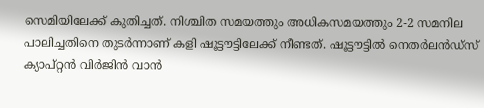സെമിയിലേക്ക് കുതിച്ചത്. നിശ്ചിത സമയത്തും അധികസമയത്തും 2-2 സമനില പാലിച്ചതിനെ തുടര്‍ന്നാണ് കളി ഷൂട്ടൗട്ടിലേക്ക് നീണ്ടത്. ഷൂട്ടൗട്ടില്‍ നെതര്‍ലന്‍ഡ്സ് ക്യാപ്റ്റന്‍ വിര്‍ജിന്‍ വാന്‍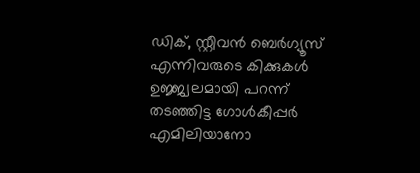ഡിക്, സ്റ്റീവന്‍ ബെര്‍ഗ്യൂസ് എന്നിവരുടെ കിക്കുകള്‍ ഉജ്ജ്വലമായി പറന്ന് തടഞ്ഞിട്ട ഗോള്‍കീപ്പര്‍ എമിലിയാനോ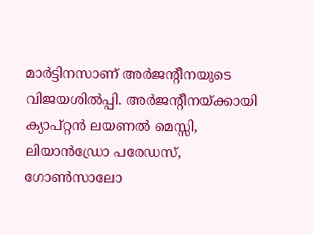മാര്‍ട്ടിനസാണ് അര്‍ജന്റീനയുടെ വിജയശില്‍പ്പി. അര്‍ജന്റീനയ്‌ക്കായി ക്യാപ്റ്റന്‍ ലയണല്‍ മെസ്സി, ലിയാന്‍ഡ്രോ പരേഡസ്, ഗോണ്‍സാലോ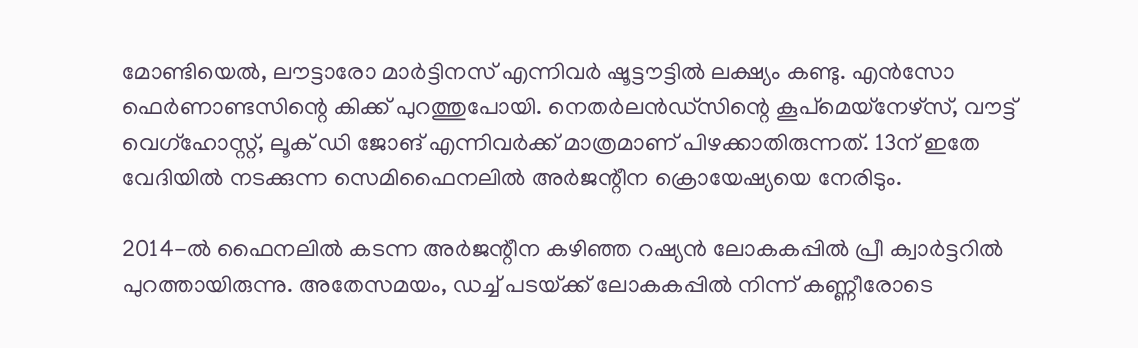മോണ്ടിയെല്‍, ലൗട്ടാരോ മാര്‍ട്ടിനസ് എന്നിവര്‍ ഷൂട്ടൗട്ടില്‍ ലക്ഷ്യം കണ്ടു. എന്‍സോ ഫെര്‍ണാണ്ടസിന്റെ കിക്ക് പുറത്തുപോയി. നെതര്‍ലന്‍ഡ്സിന്റെ കൂപ്മെയ്നേഴ്സ്, വൗട്ട് വെഗ്ഹോസ്റ്റ്, ലൂക് ഡി ജോങ് എന്നിവര്‍ക്ക് മാത്രമാണ് പിഴക്കാതിരുന്നത്. 13ന് ഇതേ വേദിയില്‍ നടക്കുന്ന സെമിഫൈനലില്‍ അര്‍ജന്റീന ക്രൊയേഷ്യയെ നേരിടും.

2014-ല്‍ ഫൈനലില്‍ കടന്ന അര്‍ജന്റീന കഴിഞ്ഞ റഷ്യന്‍ ലോകകപ്പില്‍ പ്രീ ക്വാര്‍ട്ടറില്‍ പുറത്തായിരുന്നു. അതേസമയം, ഡച്ച് പടയ്‌ക്ക് ലോകകപ്പില്‍ നിന്ന് കണ്ണീരോടെ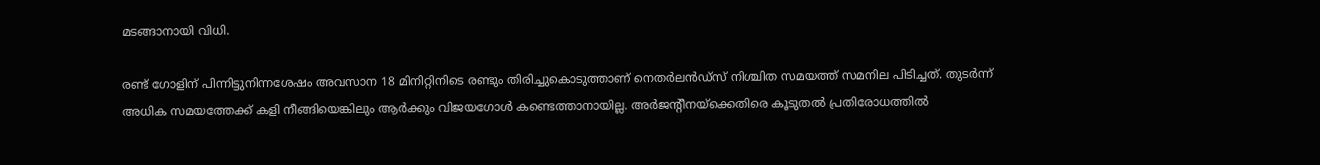മടങ്ങാനായി വിധി.

രണ്ട് ഗോളിന് പിന്നിട്ടുനിന്നശേഷം അവസാന 18 മിനിറ്റിനിടെ രണ്ടും തിരിച്ചുകൊടുത്താണ് നെതര്‍ലന്‍ഡ്സ് നിശ്ചിത സമയത്ത് സമനില പിടിച്ചത്. തുടര്‍ന്ന് അധിക സമയത്തേക്ക് കളി നീങ്ങിയെങ്കിലും ആര്‍ക്കും വിജയഗോള്‍ കണ്ടെത്താനായില്ല. അര്‍ജന്റീനയ്‌ക്കെതിരെ കൂടുതല്‍ പ്രതിരോധത്തില്‍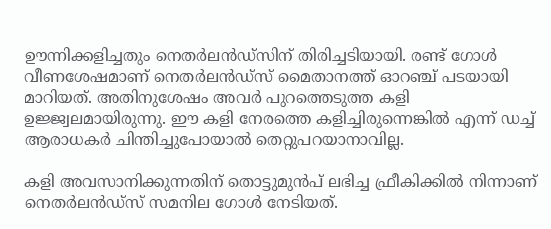ഊന്നിക്കളിച്ചതും നെതര്‍ലന്‍ഡ്സിന് തിരിച്ചടിയായി. രണ്ട് ഗോള്‍ വീണശേഷമാണ് നെതര്‍ലന്‍ഡ്സ് മൈതാനത്ത് ഓറഞ്ച് പടയായി മാറിയത്. അതിനുശേഷം അവര്‍ പുറത്തെടുത്ത കളി ഉജ്ജ്വലമായിരുന്നു. ഈ കളി നേരത്തെ കളിച്ചിരുന്നെങ്കില്‍ എന്ന് ഡച്ച് ആരാധകര്‍ ചിന്തിച്ചുപോയാല്‍ തെറ്റുപറയാനാവില്ല.

കളി അവസാനിക്കുന്നതിന് തൊട്ടുമുന്‍പ് ലഭിച്ച ഫ്രീകിക്കില്‍ നിന്നാണ് നെതര്‍ലന്‍ഡ്സ് സമനില ഗോള്‍ നേടിയത്.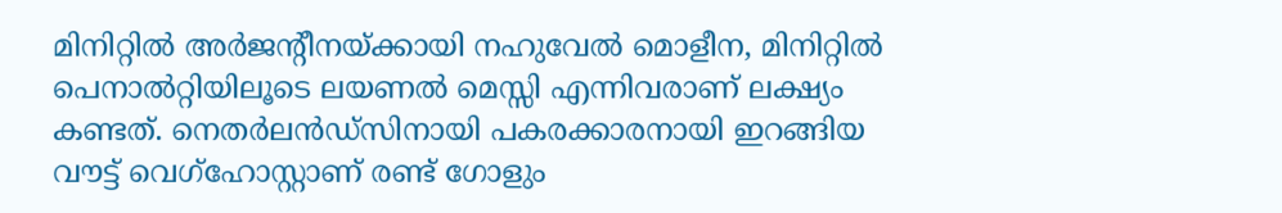മിനിറ്റില്‍ അര്‍ജന്റീനയ്‌ക്കായി നഹുവേല്‍ മൊളീന, മിനിറ്റില്‍ പെനാല്‍റ്റിയിലൂടെ ലയണല്‍ മെസ്സി എന്നിവരാണ് ലക്ഷ്യം കണ്ടത്. നെതര്‍ലന്‍ഡ്സിനായി പകരക്കാരനായി ഇറങ്ങിയ വൗട്ട് വെഗ്‌ഹോസ്റ്റാണ് രണ്ട് ഗോളും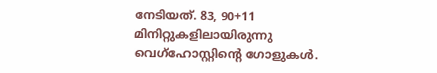നേടിയത്. 83, 90+11 മിനിറ്റുകളിലായിരുന്നു വെഗ്ഹോസ്റ്റിന്റെ ഗോളുകള്‍.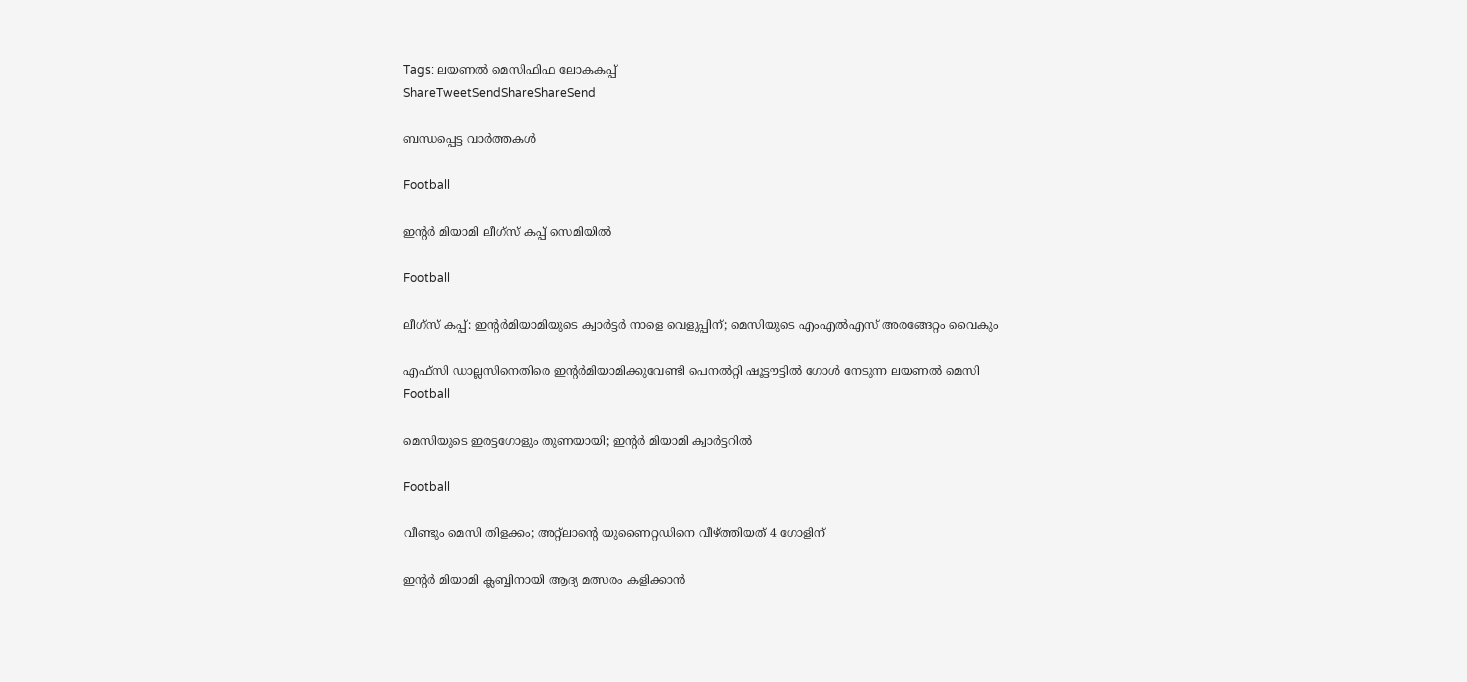Tags: ലയണല്‍ മെസിഫിഫ ലോകകപ്പ്
ShareTweetSendShareShareSend

ബന്ധപ്പെട്ട വാര്‍ത്തകള്‍

Football

ഇന്റര്‍ മിയാമി ലീഗ്‌സ് കപ്പ് സെമിയില്‍

Football

ലീഗ്‌സ് കപ്പ്: ഇന്റര്‍മിയാമിയുടെ ക്വാര്‍ട്ടര്‍ നാളെ വെളുപ്പിന്; മെസിയുടെ എംഎല്‍എസ് അരങ്ങേറ്റം വൈകും

എഫ്‌സി ഡാല്ലസിനെതിരെ ഇന്റര്‍മിയാമിക്കുവേണ്ടി പെനല്‍റ്റി ഷൂട്ടൗട്ടില്‍ ഗോള്‍ നേടുന്ന ലയണല്‍ മെസി
Football

മെസിയുടെ ഇരട്ടഗോളും തുണയായി; ഇന്റര്‍ മിയാമി ക്വാര്‍ട്ടറില്‍

Football

വീണ്ടും മെസി തിളക്കം; അറ്റ്‌ലാന്റെ യുണൈറ്റഡിനെ വീഴ്‌ത്തിയത് 4 ഗോളിന്

ഇന്റര്‍ മിയാമി ക്ലബ്ബിനായി ആദ്യ മത്സരം കളിക്കാന്‍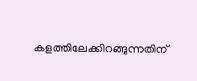കളത്തിലേക്കിറങ്ങുന്നതിന്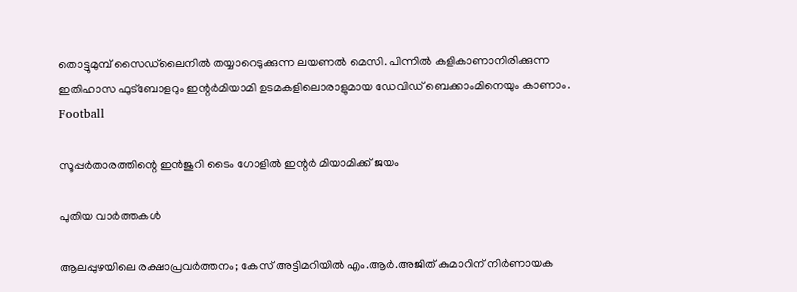തൊട്ടുമുമ്പ് സൈഡ്‌ലൈനില്‍ തയ്യാറെടുക്കുന്ന ലയണല്‍ മെസി. പിന്നില്‍ കളികാണാനിരിക്കുന്ന ഇതിഹാസ ഫുട്‌ബോളറും ഇന്റര്‍മിയാമി ഉടമകളിലൊരാളുമായ ഡേവിഡ് ബെക്കാംമിനെയും കാണാം.
Football

സൂപ്പര്‍താരത്തിന്റെ ഇന്‍ജുറി ടൈം ഗോളില്‍ ഇന്റര്‍ മിയാമിക്ക് ജയം

പുതിയ വാര്‍ത്തകള്‍

ആലപ്പുഴയിലെ രക്ഷാപ്രവർത്തനം; കേസ് അട്ടിമറിയിൽ എം.ആര്‍.അജിത് കുമാറിന് നിർണായക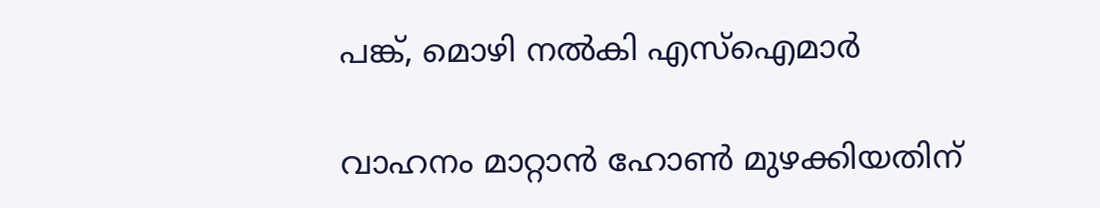പങ്ക്, മൊഴി നൽകി എസ്ഐമാർ

വാഹനം മാറ്റാൻ ഹോൺ മുഴക്കിയതിന്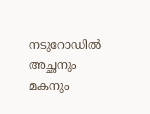നടുറോഡിൽ അച്ഛനും മകനും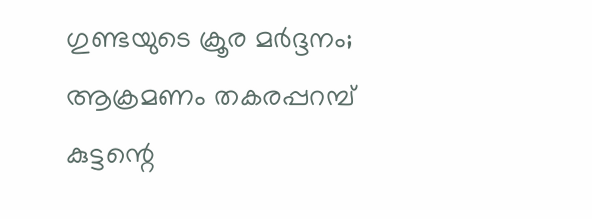ഗുണ്ടയുടെ ക്രൂര മർദ്ദനം; ആക്രമണം തകരപ്പറമ്പ് കുട്ടന്റെ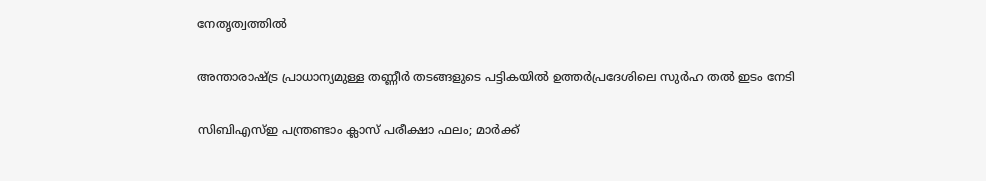നേതൃത്വത്തിൽ

അന്താരാഷ്‌ട്ര പ്രാധാന്യമുള്ള തണ്ണീര്‍ തടങ്ങളുടെ പട്ടികയില്‍ ഉത്തര്‍പ്രദേശിലെ സുര്‍ഹ തല്‍ ഇടം നേടി

സിബിഎസ്ഇ പന്ത്രണ്ടാം ക്ലാസ് പരീക്ഷാ ഫലം; മാർക്ക്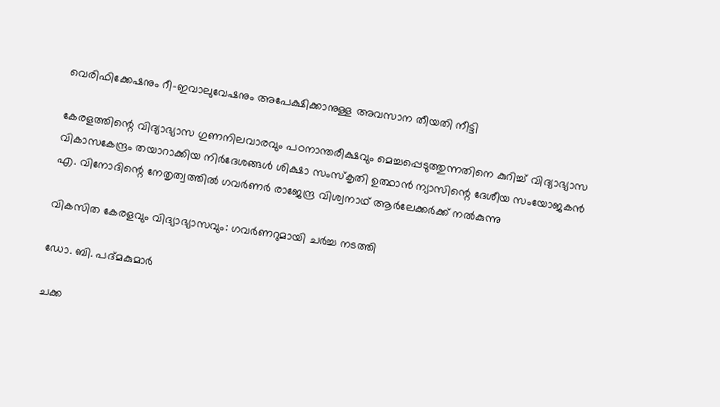വെരിഫിക്കേഷനും റീ-ഇവാലുവേഷനും അപേക്ഷിക്കാനുള്ള അവസാന തീയതി നീട്ടി

കേരളത്തിന്റെ വിദ്യാഭ്യാസ ഗുണനിലവാരവും പഠനാന്തരീക്ഷവും മെച്ചപ്പെടുത്തുന്നതിനെ കുറിച്ച് വിദ്യാഭ്യാസ വികാസകേന്ദ്രം തയാറാക്കിയ നിര്‍ദേശങ്ങള്‍ ശിക്ഷാ സംസ്‌കൃതി ഉത്ഥാന്‍ ന്യാസിന്റെ ദേശീയ സംയോജകന്‍ എ. വിനോദിന്റെ നേതൃത്വത്തില്‍ ഗവര്‍ണര്‍ രാജേന്ദ്ര വിശ്വനാഥ് ആര്‍ലേക്കര്‍ക്ക് നല്‍കുന്നു

വികസിത കേരളവും വിദ്യാഭ്യാസവും: ഗവര്‍ണറുമായി ചര്‍ച്ച നടത്തി

ഡോ. ബി. പദ്മകുമാര്‍

ചക്ക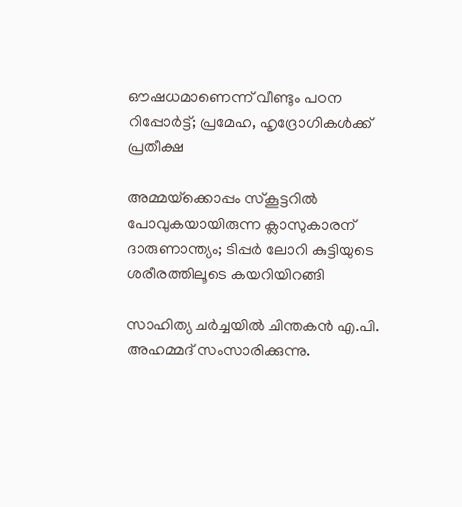ഔഷധമാണെന്ന് വീണ്ടും പഠന റിപ്പോര്‍ട്ട്; പ്രമേഹ, ഹൃദ്രോഗികള്‍ക്ക് പ്രതീക്ഷ

അമ്മയ്‌ക്കൊപ്പം സ്കൂട്ടറിൽ പോവുകയായിരുന്ന ക്ലാസുകാരന് ദാരുണാന്ത്യം; ടിപ്പർ ലോറി കുട്ടിയുടെ ശരീരത്തിലൂടെ കയറിയിറങ്ങി

സാഹിത്യ ചര്‍ച്ചയില്‍ ചിന്തകന്‍ എ.പി. അഹമ്മദ് സംസാരിക്കുന്നു.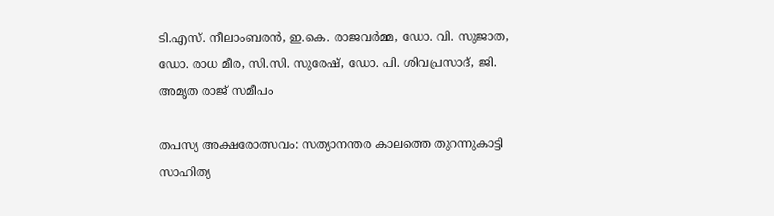ടി.എസ്. നീലാംബരന്‍, ഇ.കെ. രാജവര്‍മ്മ, ഡോ. വി. സുജാത, ഡോ. രാധ മീര, സി.സി. സുരേഷ്, ഡോ. പി. ശിവപ്രസാദ്, ജി. അമൃത രാജ് സമീപം

തപസ്യ അക്ഷരോത്സവം: സത്യാനന്തര കാലത്തെ തുറന്നുകാട്ടി സാഹിത്യ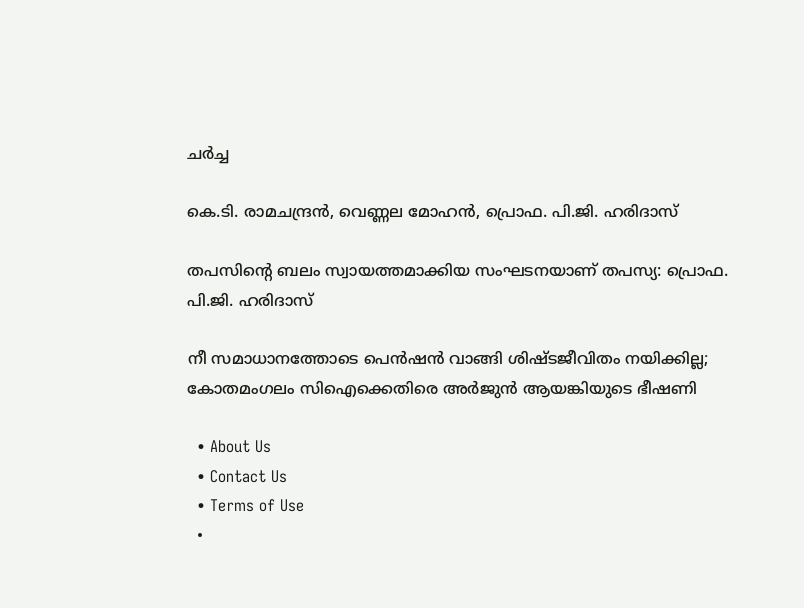ചര്‍ച്ച

കെ.ടി. രാമചന്ദ്രന്‍, വെണ്ണല മോഹന്‍, പ്രൊഫ. പി.ജി. ഹരിദാസ്‌

തപസിന്റെ ബലം സ്വായത്തമാക്കിയ സംഘടനയാണ് തപസ്യ: പ്രൊഫ. പി.ജി. ഹരിദാസ്

നീ സമാധാനത്തോടെ പെൻഷൻ വാങ്ങി ശിഷ്ടജീവിതം നയിക്കില്ല; കോതമംഗലം സിഐക്കെതിരെ അർജുൻ ആയങ്കിയുടെ ഭീഷണി

  • About Us
  • Contact Us
  • Terms of Use
  •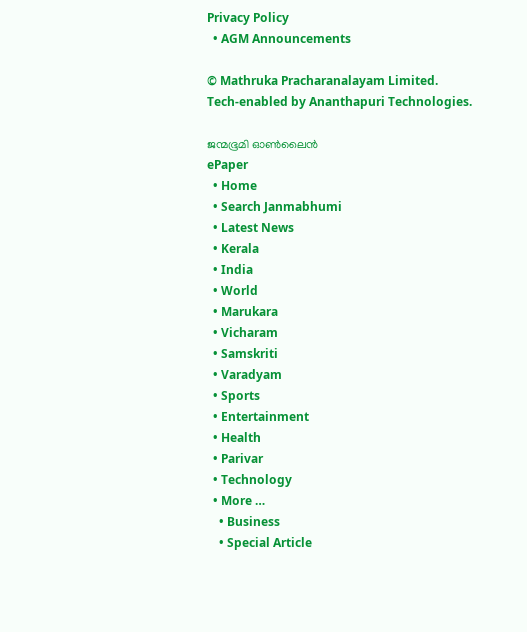Privacy Policy
  • AGM Announcements

© Mathruka Pracharanalayam Limited.
Tech-enabled by Ananthapuri Technologies.

ജന്മഭൂമി ഓണ്‍ലൈന്‍
ePaper
  • Home
  • Search Janmabhumi
  • Latest News
  • Kerala
  • India
  • World
  • Marukara
  • Vicharam
  • Samskriti
  • Varadyam
  • Sports
  • Entertainment
  • Health
  • Parivar
  • Technology
  • More …
    • Business
    • Special Article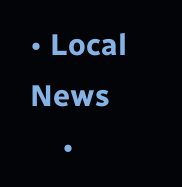• Local News
    •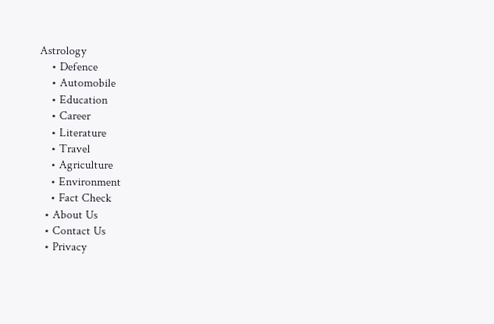Astrology
    • Defence
    • Automobile
    • Education
    • Career
    • Literature
    • Travel
    • Agriculture
    • Environment
    • Fact Check
  • About Us
  • Contact Us
  • Privacy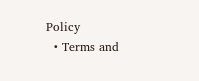Policy
  • Terms and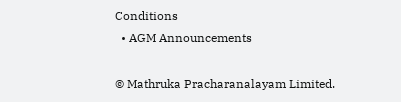Conditions
  • AGM Announcements

© Mathruka Pracharanalayam Limited.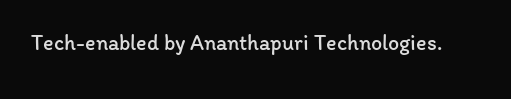Tech-enabled by Ananthapuri Technologies.